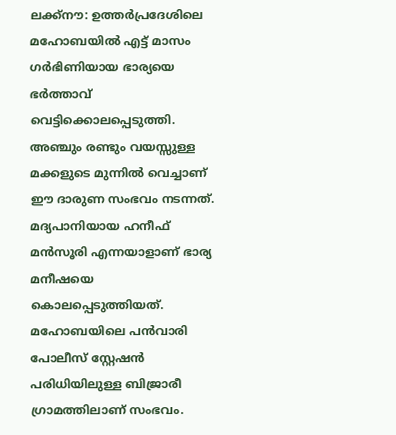ലക്ക്നൗ: ഉത്തർപ്രദേശിലെ മഹോബയിൽ എട്ട് മാസം ഗർഭിണിയായ ഭാര്യയെ ഭർത്താവ് വെട്ടിക്കൊലപ്പെടുത്തി. അഞ്ചും രണ്ടും വയസ്സുള്ള മക്കളുടെ മുന്നിൽ വെച്ചാണ് ഈ ദാരുണ സംഭവം നടന്നത്. മദ്യപാനിയായ ഹനീഫ് മൻസൂരി എന്നയാളാണ് ഭാര്യ മനീഷയെ കൊലപ്പെടുത്തിയത്. മഹോബയിലെ പൻവാരി പോലീസ് സ്റ്റേഷൻ പരിധിയിലുള്ള ബിജ്രാരീ ഗ്രാമത്തിലാണ് സംഭവം.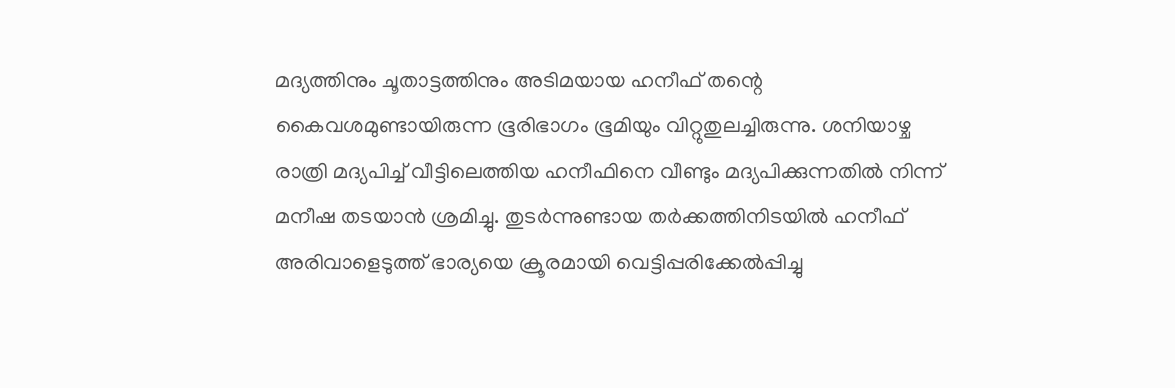മദ്യത്തിനും ചൂതാട്ടത്തിനും അടിമയായ ഹനീഫ് തന്റെ കൈവശമുണ്ടായിരുന്ന ഭൂരിഭാഗം ഭൂമിയും വിറ്റുതുലച്ചിരുന്നു. ശനിയാഴ്ച രാത്രി മദ്യപിച്ച് വീട്ടിലെത്തിയ ഹനീഫിനെ വീണ്ടും മദ്യപിക്കുന്നതിൽ നിന്ന് മനീഷ തടയാൻ ശ്രമിച്ചു. തുടർന്നുണ്ടായ തർക്കത്തിനിടയിൽ ഹനീഫ് അരിവാളെടുത്ത് ഭാര്യയെ ക്രൂരമായി വെട്ടിപ്പരിക്കേൽപ്പിച്ചു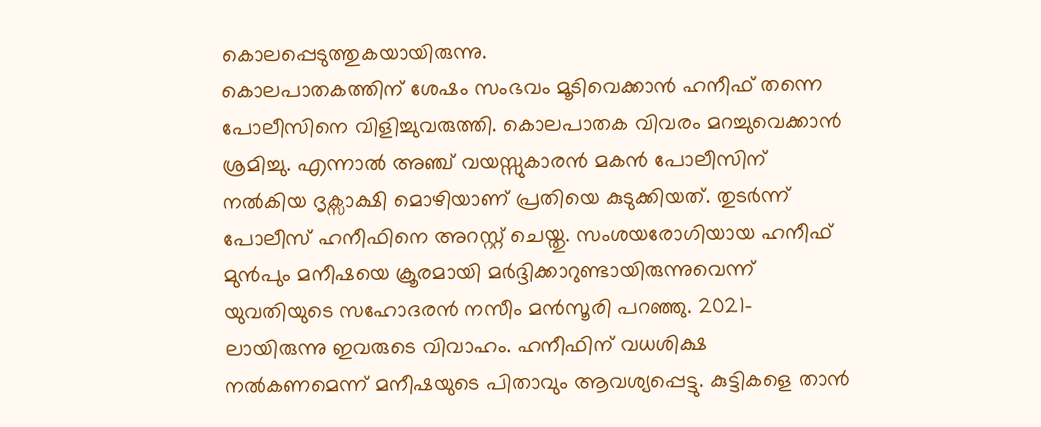കൊലപ്പെടുത്തുകയായിരുന്നു.
കൊലപാതകത്തിന് ശേഷം സംഭവം മൂടിവെക്കാൻ ഹനീഫ് തന്നെ പോലീസിനെ വിളിച്ചുവരുത്തി. കൊലപാതക വിവരം മറച്ചുവെക്കാൻ ശ്രമിച്ചു. എന്നാൽ അഞ്ച് വയസ്സുകാരൻ മകൻ പോലീസിന് നൽകിയ ദൃക്സാക്ഷി മൊഴിയാണ് പ്രതിയെ കുടുക്കിയത്. തുടർന്ന് പോലീസ് ഹനീഫിനെ അറസ്റ്റ് ചെയ്തു. സംശയരോഗിയായ ഹനീഫ് മുൻപും മനീഷയെ ക്രൂരമായി മർദ്ദിക്കാറുണ്ടായിരുന്നുവെന്ന് യുവതിയുടെ സഹോദരൻ നസീം മൻസൂരി പറഞ്ഞു. 2021-ലായിരുന്നു ഇവരുടെ വിവാഹം. ഹനീഫിന് വധശിക്ഷ നൽകണമെന്ന് മനീഷയുടെ പിതാവും ആവശ്യപ്പെട്ടു. കുട്ടികളെ താൻ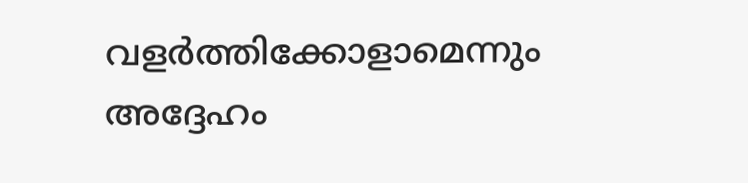വളർത്തിക്കോളാമെന്നും അദ്ദേഹം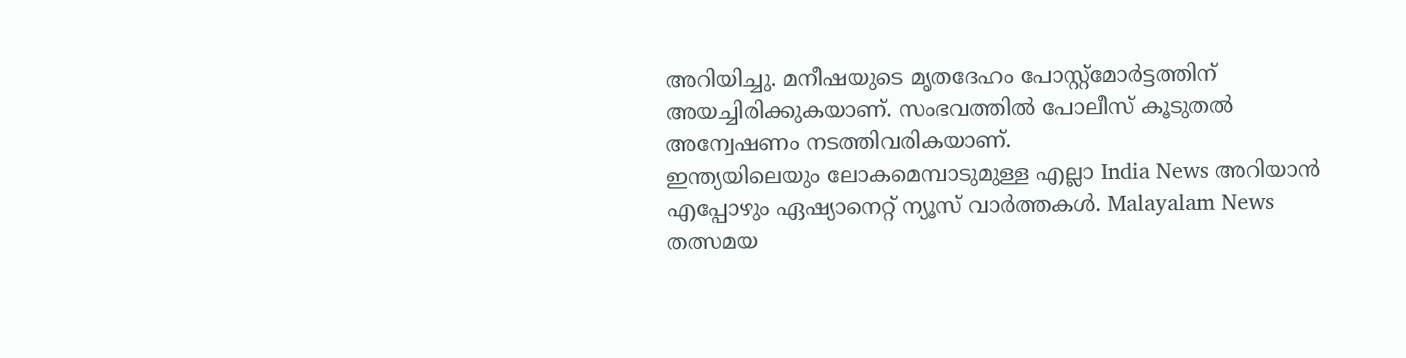അറിയിച്ചു. മനീഷയുടെ മൃതദേഹം പോസ്റ്റ്മോർട്ടത്തിന് അയച്ചിരിക്കുകയാണ്. സംഭവത്തിൽ പോലീസ് കൂടുതൽ അന്വേഷണം നടത്തിവരികയാണ്.
ഇന്ത്യയിലെയും ലോകമെമ്പാടുമുള്ള എല്ലാ India News അറിയാൻ എപ്പോഴും ഏഷ്യാനെറ്റ് ന്യൂസ് വാർത്തകൾ. Malayalam News തത്സമയ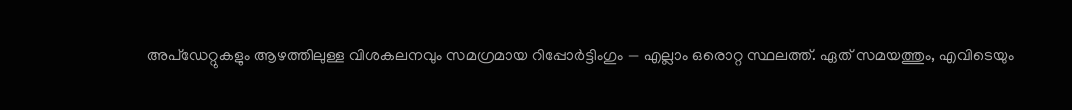അപ്ഡേറ്റുകളും ആഴത്തിലുള്ള വിശകലനവും സമഗ്രമായ റിപ്പോർട്ടിംഗും — എല്ലാം ഒരൊറ്റ സ്ഥലത്ത്. ഏത് സമയത്തും, എവിടെയും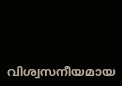വിശ്വസനീയമായ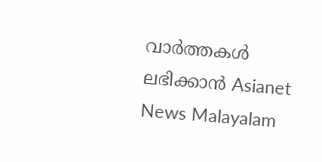വാർത്തകൾ ലഭിക്കാൻ Asianet News Malayalam